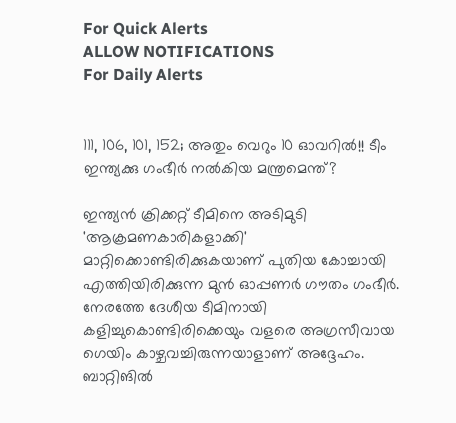For Quick Alerts
ALLOW NOTIFICATIONS
For Daily Alerts


111, 106, 101, 152; അതും വെറും 10 ഓവറില്‍!! ടീം ഇന്ത്യക്കു ഗംഭീര്‍ നല്‍കിയ മന്ത്രമെന്ത്?

ഇന്ത്യന്‍ ക്രിക്കറ്റ് ടീമിനെ അടിമുടി 'ആക്രമണകാരികളാക്കി' മാറ്റിക്കൊണ്ടിരിക്കുകയാണ് പുതിയ കോച്ചായി എത്തിയിരിക്കുന്ന മുന്‍ ഓപ്പണര്‍ ഗൗതം ഗംഭീര്‍. നേരത്തേ ദേശീയ ടീമിനായി കളിച്ചുകൊണ്ടിരിക്കെയും വളരെ അഗ്രസീവായ ഗെയിം കാഴ്ചവച്ചിരുന്നയാളാണ് അദ്ദേഹം. ബാറ്റിങില്‍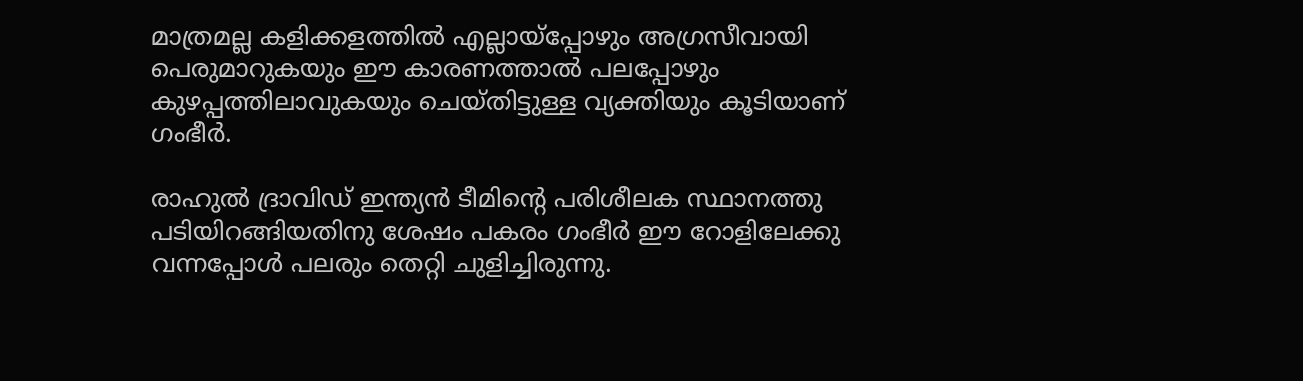മാത്രമല്ല കളിക്കളത്തില്‍ എല്ലായ്‌പ്പോഴും അഗ്രസീവായി പെരുമാറുകയും ഈ കാരണത്താല്‍ പലപ്പോഴും കുഴപ്പത്തിലാവുകയും ചെയ്തിട്ടുള്ള വ്യക്തിയും കൂടിയാണ് ഗംഭീര്‍.

രാഹുല്‍ ദ്രാവിഡ് ഇന്ത്യന്‍ ടീമിന്റെ പരിശീലക സ്ഥാനത്തു പടിയിറങ്ങിയതിനു ശേഷം പകരം ഗംഭീര്‍ ഈ റോളിലേക്കു വന്നപ്പോള്‍ പലരും തെറ്റി ചുളിച്ചിരുന്നു.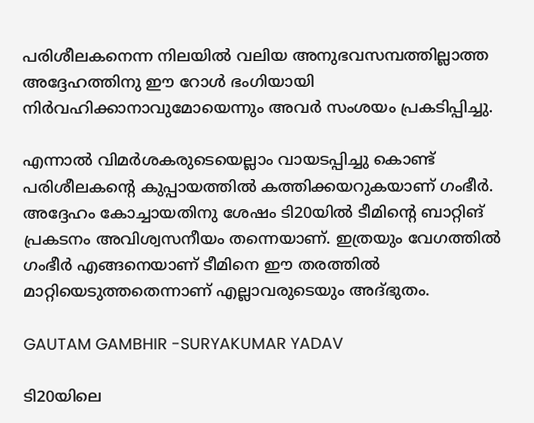പരിശീലകനെന്ന നിലയില്‍ വലിയ അനുഭവസമ്പത്തില്ലാത്ത അദ്ദേഹത്തിനു ഈ റോള്‍ ഭംഗിയായി നിര്‍വഹിക്കാനാവുമോയെന്നും അവര്‍ സംശയം പ്രകടിപ്പിച്ചു.

എന്നാല്‍ വിമര്‍ശകരുടെയെല്ലാം വായടപ്പിച്ചു കൊണ്ട് പരിശീലകന്റെ കുപ്പായത്തില്‍ കത്തിക്കയറുകയാണ് ഗംഭീര്‍. അദ്ദേഹം കോച്ചായതിനു ശേഷം ടി20യില്‍ ടീമിന്റെ ബാറ്റിങ് പ്രകടനം അവിശ്വസനീയം തന്നെയാണ്. ഇത്രയും വേഗത്തില്‍ ഗംഭീര്‍ എങ്ങനെയാണ് ടീമിനെ ഈ തരത്തില്‍ മാറ്റിയെടുത്തതെന്നാണ് എല്ലാവരുടെയും അദ്ഭുതം.

GAUTAM GAMBHIR -SURYAKUMAR YADAV

ടി20യിലെ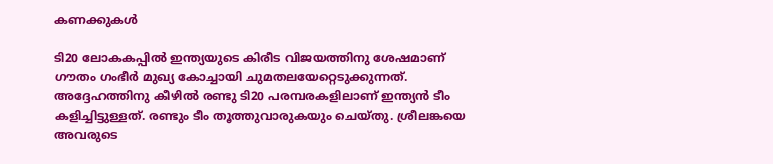കണക്കുകള്‍

ടി20 ലോകകപ്പില്‍ ഇന്ത്യയുടെ കിരീട വിജയത്തിനു ശേഷമാണ് ഗൗതം ഗംഭീര്‍ മുഖ്യ കോച്ചായി ചുമതലയേറ്റെടുക്കുന്നത്. അദ്ദേഹത്തിനു കീഴില്‍ രണ്ടു ടി20 പരമ്പരകളിലാണ് ഇന്ത്യന്‍ ടീം കളിച്ചിട്ടുള്ളത്. രണ്ടും ടീം തൂത്തുവാരുകയും ചെയ്തു. ശ്രീലങ്കയെ അവരുടെ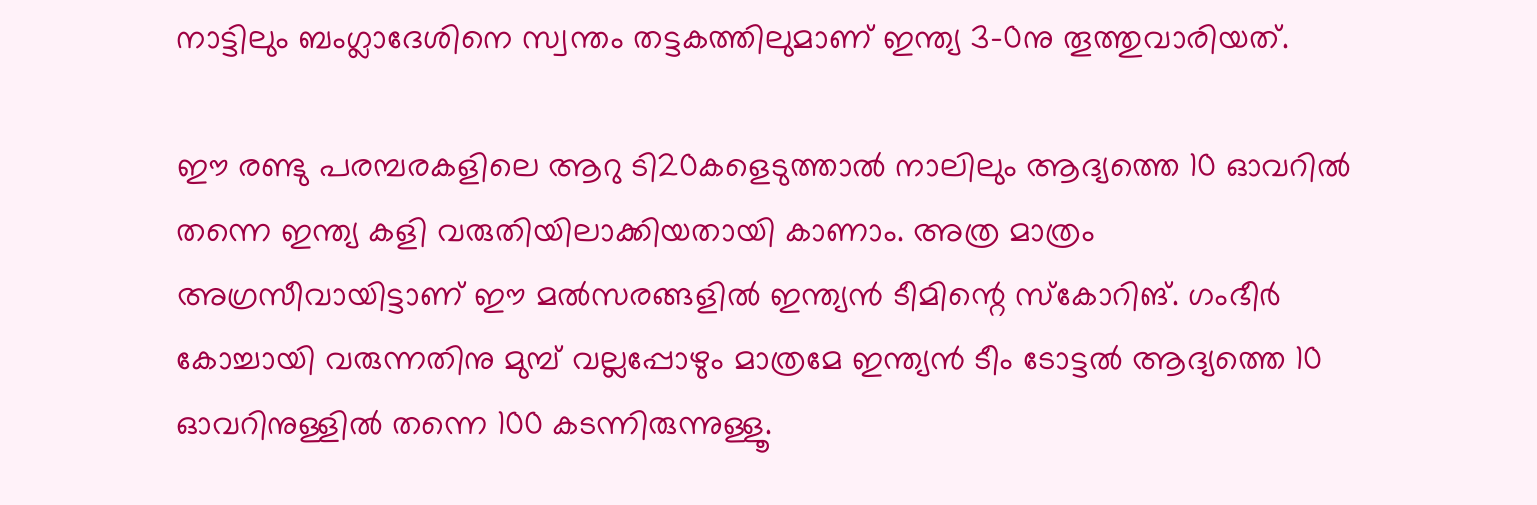നാട്ടിലും ബംഗ്ലാദേശിനെ സ്വന്തം തട്ടകത്തിലുമാണ് ഇന്ത്യ 3-0നു തൂത്തുവാരിയത്.

ഈ രണ്ടു പരമ്പരകളിലെ ആറു ടി20കളെടുത്താല്‍ നാലിലും ആദ്യത്തെ 10 ഓവറില്‍ തന്നെ ഇന്ത്യ കളി വരുതിയിലാക്കിയതായി കാണാം. അത്ര മാത്രം അഗ്രസീവായിട്ടാണ് ഈ മല്‍സരങ്ങളില്‍ ഇന്ത്യന്‍ ടീമിന്റെ സ്‌കോറിങ്. ഗംഭീര്‍ കോച്ചായി വരുന്നതിനു മുമ്പ് വല്ലപ്പോഴും മാത്രമേ ഇന്ത്യന്‍ ടീം ടോട്ടല്‍ ആദ്യത്തെ 10 ഓവറിനുള്ളില്‍ തന്നെ 100 കടന്നിരുന്നുള്ളൂ.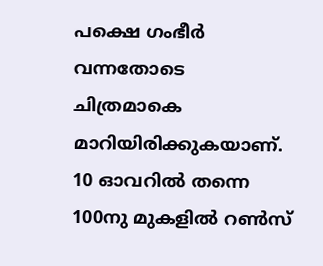പക്ഷെ ഗംഭീര്‍ വന്നതോടെ ചിത്രമാകെ മാറിയിരിക്കുകയാണ്. 10 ഓവറില്‍ തന്നെ 100നു മുകളില്‍ റണ്‍സ്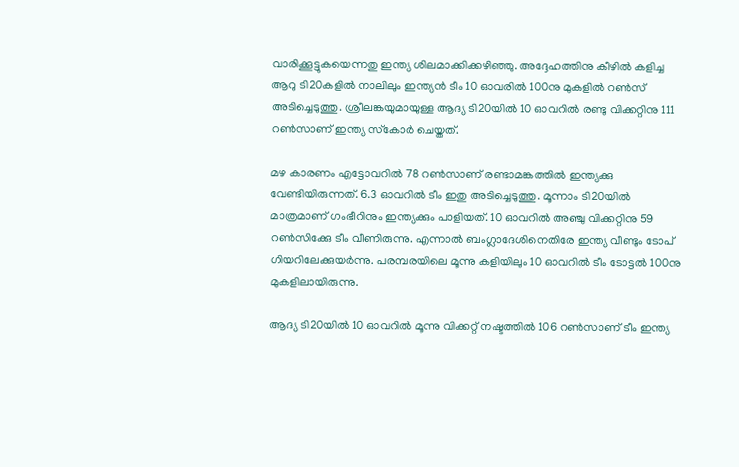വാരിക്കൂട്ടുകയെന്നതു ഇന്ത്യ ശിലമാക്കിക്കഴിഞ്ഞു. അദ്ദേഹത്തിനു കീഴില്‍ കളിച്ച ആറു ടി20കളില്‍ നാലിലും ഇന്ത്യന്‍ ടീം 10 ഓവരില്‍ 100നു മുകളില്‍ റണ്‍സ് അടിച്ചെടുത്തു. ശ്രീലങ്കയുമായുള്ള ആദ്യ ടി20യില്‍ 10 ഓവറില്‍ രണ്ടു വിക്കറ്റിനു 111 റണ്‍സാണ് ഇന്ത്യ സ്‌കോര്‍ ചെയ്തത്.

മഴ കാരണം എട്ടോവറില്‍ 78 റണ്‍സാണ് രണ്ടാമങ്കത്തില്‍ ഇന്ത്യക്കു വേണ്ടിയിരുന്നത്. 6.3 ഓവറില്‍ ടീം ഇതു അടിച്ചെടുത്തു. മൂന്നാം ടി20യില്‍ മാത്രമാണ് ഗംഭീറിനും ഇന്ത്യക്കും പാളിയത്. 10 ഓവറില്‍ അഞ്ചു വിക്കറ്റിനു 59 റണ്‍സിക്കേു ടീം വീണിരുന്നു. എന്നാല്‍ ബംഗ്ലാദേശിനെതിരേ ഇന്ത്യ വീണ്ടും ടോപ് ഗിയറിലേക്കുയര്‍ന്നു. പരമ്പരയിലെ മൂന്നു കളിയിലും 10 ഓവറില്‍ ടീം ടോട്ടല്‍ 100നു മുകളിലായിരുന്നു.

ആദ്യ ടി20യില്‍ 10 ഓവറില്‍ മൂന്നു വിക്കറ്റ് നഷ്ടത്തില്‍ 106 റണ്‍സാണ് ടീം ഇന്ത്യ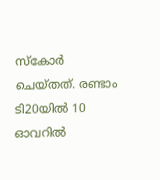സ്‌കോര്‍ ചെയ്തത്. രണ്ടാം ടി20യില്‍ 10 ഓവറില്‍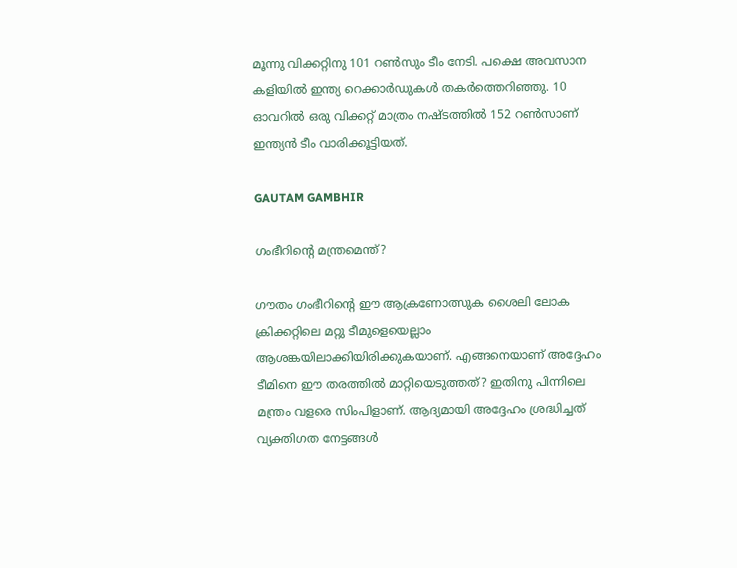മൂന്നു വിക്കറ്റിനു 101 റണ്‍സും ടീം നേടി. പക്ഷെ അവസാന കളിയില്‍ ഇന്ത്യ റെക്കാര്‍ഡുകള്‍ തകര്‍ത്തെറിഞ്ഞു. 10 ഓവറില്‍ ഒരു വിക്കറ്റ് മാത്രം നഷ്ടത്തില്‍ 152 റണ്‍സാണ് ഇന്ത്യന്‍ ടീം വാരിക്കൂട്ടിയത്.

GAUTAM GAMBHIR

ഗംഭീറിന്റെ മന്ത്രമെന്ത്?

ഗൗതം ഗംഭീറിന്റെ ഈ ആക്രണോത്സുക ശൈലി ലോക ക്രിക്കറ്റിലെ മറ്റു ടീമുളെയെല്ലാം ആശങ്കയിലാക്കിയിരിക്കുകയാണ്. എങ്ങനെയാണ് അദ്ദേഹം ടീമിനെ ഈ തരത്തില്‍ മാറ്റിയെടുത്തത്? ഇതിനു പിന്നിലെ മന്ത്രം വളരെ സിംപിളാണ്. ആദ്യമായി അദ്ദേഹം ശ്രദ്ധിച്ചത് വ്യക്തിഗത നേട്ടങ്ങള്‍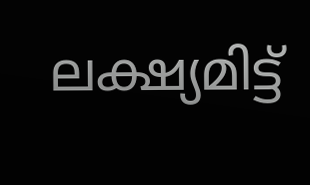ലക്ഷ്യമിട്ട്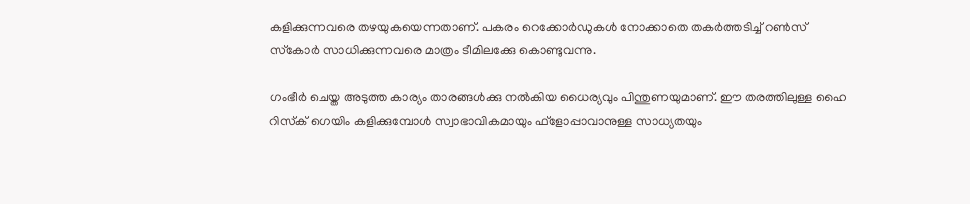കളിക്കുന്നവരെ തഴയുകയെന്നതാണ്. പകരം റെക്കോര്‍ഡുകള്‍ നോക്കാതെ തകര്‍ത്തടിച്ച് റണ്‍സ് സ്‌കോര്‍ സാധിക്കുന്നവരെ മാത്രം ടീമിലക്കേു കൊണ്ടുവന്നു.

ഗംഭീര്‍ ചെയ്ത അടുത്ത കാര്യം താരങ്ങള്‍ക്കു നല്‍കിയ ധൈര്യവും പിന്തുണയുമാണ്‌. ഈ തരത്തിലുള്ള ഹൈ റിസ്‌ക് ഗെയിം കളിക്കുമ്പോള്‍ സ്വാഭാവികമായും ഫ്‌ളോപ്പാവാനുള്ള സാധ്യതയും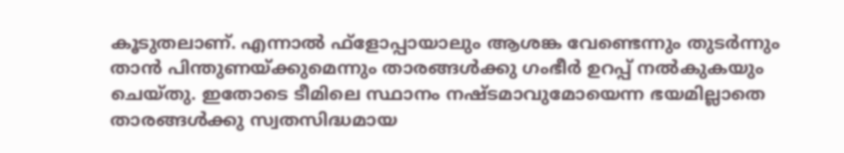കൂടുതലാണ്. എന്നാല്‍ ഫ്‌ളോപ്പായാലും ആശങ്ക വേണ്ടെന്നും തുടര്‍ന്നും താന്‍ പിന്തുണയ്ക്കുമെന്നും താരങ്ങള്‍ക്കു ഗംഭീര്‍ ഉറപ്പ് നല്‍കുകയും ചെയ്തു. ഇതോടെ ടീമിലെ സ്ഥാനം നഷ്ടമാവുമോയെന്ന ഭയമില്ലാതെ താരങ്ങള്‍ക്കു സ്വതസിദ്ധമായ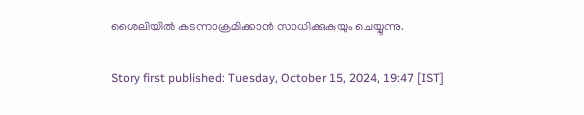ശൈലിയില്‍ കടന്നാക്രമിക്കാന്‍ സാധിക്കുകയും ചെയ്യുന്നു.

Story first published: Tuesday, October 15, 2024, 19:47 [IST]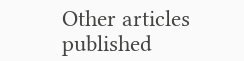Other articles published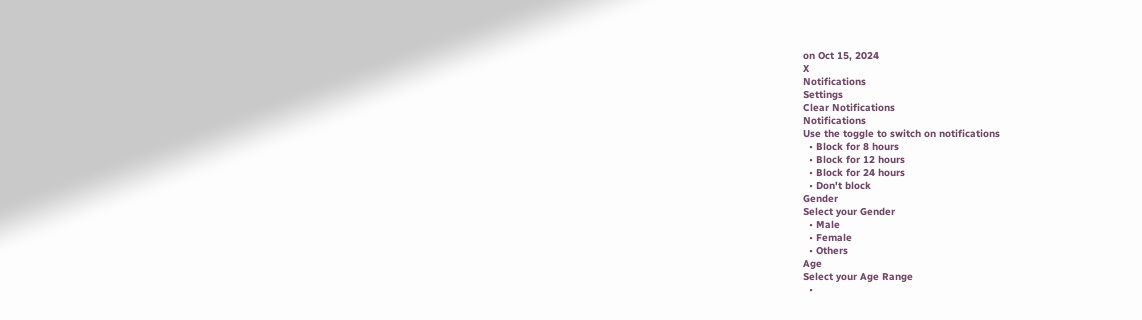on Oct 15, 2024
X
Notifications
Settings
Clear Notifications
Notifications
Use the toggle to switch on notifications
  • Block for 8 hours
  • Block for 12 hours
  • Block for 24 hours
  • Don't block
Gender
Select your Gender
  • Male
  • Female
  • Others
Age
Select your Age Range
  •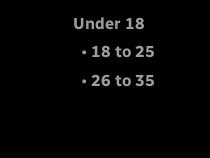Under 18
  • 18 to 25
  • 26 to 35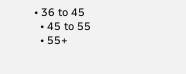• 36 to 45
  • 45 to 55
  • 55+